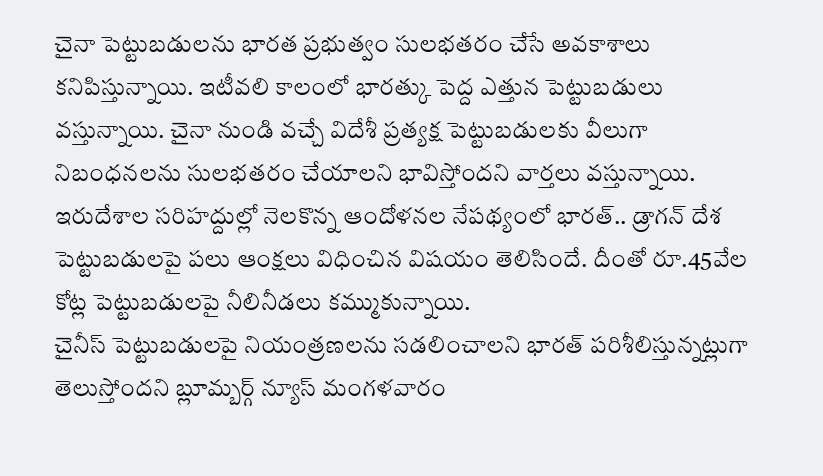చైనా పెట్టుబడులను భారత ప్రభుత్వం సులభతరం చేసే అవకాశాలు కనిపిస్తున్నాయి. ఇటీవలి కాలంలో భారత్కు పెద్ద ఎత్తున పెట్టుబడులు వస్తున్నాయి. చైనా నుండి వచ్చే విదేశీ ప్రత్యక్ష పెట్టుబడులకు వీలుగా నిబంధనలను సులభతరం చేయాలని భావిస్తోందని వార్తలు వస్తున్నాయి. ఇరుదేశాల సరిహద్దుల్లో నెలకొన్న ఆందోళనల నేపథ్యంలో భారత్.. డ్రాగన్ దేశ పెట్టుబడులపై పలు ఆంక్షలు విధించిన విషయం తెలిసిందే. దీంతో రూ.45వేల కోట్ల పెట్టుబడులపై నీలినీడలు కమ్ముకున్నాయి.
చైనీస్ పెట్టుబడులపై నియంత్రణలను సడలించాలని భారత్ పరిశీలిస్తున్నట్లుగా తెలుస్తోందని బ్లూమ్బర్గ్ న్యూస్ మంగళవారం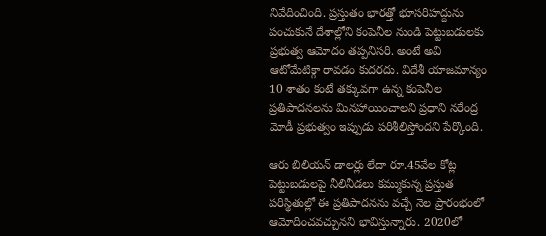నివేదించింది. ప్రస్తుతం భారత్తో భూసరిహద్దును పంచుకునే దేశాల్లోని కంపెనీల నుండి పెట్టుబడులకు ప్రభుత్వ ఆమోదం తప్పనిసరి. అంటే అవి ఆటోమేటిక్గా రావడం కుదరదు. విదేశీ యాజమాన్యం 10 శాతం కంటే తక్కువగా ఉన్న కంపెనీల ప్రతిపాదనలను మినహాయించాలని ప్రధాని నరేంద్ర మోడీ ప్రభుత్వం ఇప్పుడు పరిశీలిస్తోందని పేర్కొంది.

ఆరు బిలియన్ డాలర్లు లేదా రూ.45వేల కోట్ల పెట్టుబడులపై నీలినీడలు కమ్ముకున్న ప్రస్తుత పరిస్థితుల్లో ఈ ప్రతిపాదనను వచ్చే నెల ప్రారంభంలో ఆమోదించవచ్చునని భావిస్తున్నారు. 2020లో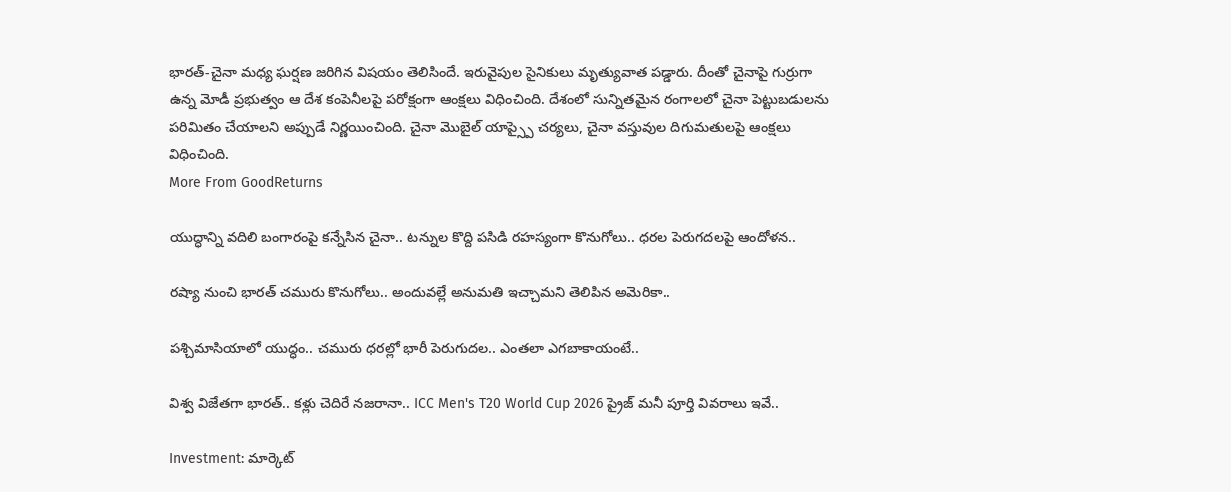భారత్-చైనా మధ్య ఘర్షణ జరిగిన విషయం తెలిసిందే. ఇరువైపుల సైనికులు మృత్యువాత పడ్డారు. దీంతో చైనాపై గుర్రుగా ఉన్న మోడీ ప్రభుత్వం ఆ దేశ కంపెనీలపై పరోక్షంగా ఆంక్షలు విధించింది. దేశంలో సున్నితమైన రంగాలలో చైనా పెట్టుబడులను పరిమితం చేయాలని అప్పుడే నిర్ణయించింది. చైనా మొబైల్ యాప్స్పై చర్యలు, చైనా వస్తువుల దిగుమతులపై ఆంక్షలు విధించింది.
More From GoodReturns

యుద్ధాన్ని వదిలి బంగారంపై కన్నేసిన చైనా.. టన్నుల కొద్ది పసిడి రహస్యంగా కొనుగోలు.. ధరల పెరుగదలపై ఆందోళన..

రష్యా నుంచి భారత్ చమురు కొనుగోలు.. అందువల్లే అనుమతి ఇచ్చామని తెలిపిన అమెరికా..

పశ్చిమాసియాలో యుద్ధం.. చమురు ధరల్లో భారీ పెరుగుదల.. ఎంతలా ఎగబాకాయంటే..

విశ్వ విజేతగా భారత్.. కళ్లు చెదిరే నజరానా.. ICC Men's T20 World Cup 2026 ప్రైజ్ మనీ పూర్తి వివరాలు ఇవే..

Investment: మార్కెట్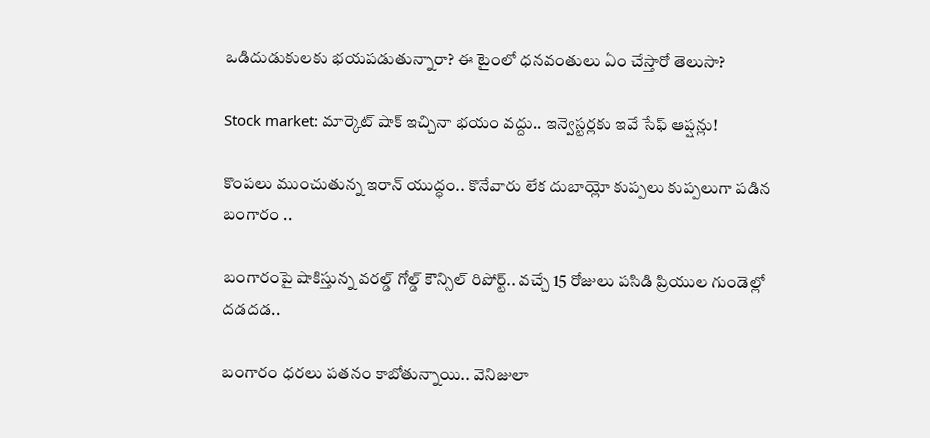ఒడిదుడుకులకు భయపడుతున్నారా? ఈ టైంలో ధనవంతులు ఏం చేస్తారో తెలుసా?

Stock market: మార్కెట్ షాక్ ఇచ్చినా భయం వద్దు.. ఇన్వెస్టర్లకు ఇవే సేఫ్ ఆప్షన్లు!

కొంపలు ముంచుతున్న ఇరాన్ యుద్ధం.. కొనేవారు లేక దుబాయ్లో కుప్పలు కుప్పలుగా పడిన బంగారం ..

బంగారంపై షాకిస్తున్న వరల్డ్ గోల్డ్ కౌన్సిల్ రిపోర్ట్.. వచ్చే 15 రోజులు పసిడి ప్రియుల గుండెల్లో దడదడ..

బంగారం ధరలు పతనం కాబోతున్నాయి.. వెనిజులా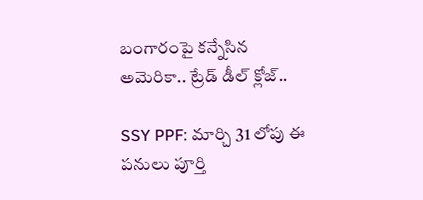బంగారంపై కన్నేసిన అమెరికా.. ట్రేడ్ డీల్ క్లోజ్..

SSY PPF: మార్చి 31 లోపు ఈ పనులు పూర్తి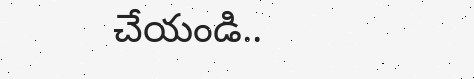చేయండి..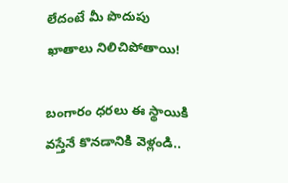లేదంటే మీ పొదుపు ఖాతాలు నిలిచిపోతాయి!

బంగారం ధరలు ఈ స్థాయికి వస్తేనే కొనడానికి వెళ్లండి..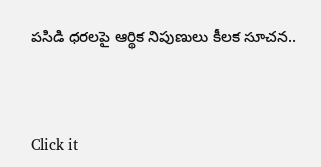పసిడి ధరలపై ఆర్థిక నిపుణులు కీలక సూచన..



Click it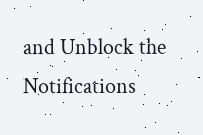and Unblock the Notifications